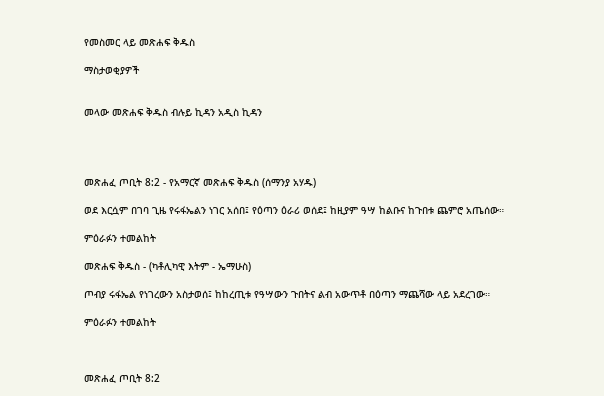የመስመር ላይ መጽሐፍ ቅዱስ

ማስታወቂያዎች


መላው መጽሐፍ ቅዱስ ብሉይ ኪዳን አዲስ ኪዳን




መጽሐፈ ጦቢት 8:2 - የአማርኛ መጽሐፍ ቅዱስ (ሰማንያ አሃዱ)

ወደ እርሷም በገባ ጊዜ የሩፋኤልን ነገር አሰበ፤ የዕጣን ዕራሪ ወሰደ፤ ከዚያም ዓሣ ከልቡና ከጉበቱ ጨምሮ አጤሰው።

ምዕራፉን ተመልከት

መጽሐፍ ቅዱስ - (ካቶሊካዊ እትም - ኤማሁስ)

ጦብያ ሩፋኤል የነገረውን አስታወሰ፤ ከከረጢቱ የዓሣውን ጉበትና ልብ አውጥቶ በዕጣን ማጨሻው ላይ አደረገው።

ምዕራፉን ተመልከት



መጽሐፈ ጦቢት 8:2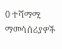0 ተሻማሚ ማመሳሰሪያዎች